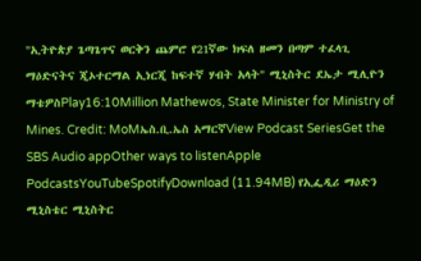"ኢትዮጵያ ጌጣጌጥና ወርቅን ጨምሮ የ21ኛው ክፍለ ዘመን በጣም ተፈላጊ ማዕድናትና ጂኦተርማል ኢነርጂ ከፍተኛ ሃብት አላት" ሚኒስትር ደኤታ ሚሊዮን ማቴዎስPlay16:10Million Mathewos, State Minister for Ministry of Mines. Credit: MoMኤስ.ቢ.ኤስ አማርኛView Podcast SeriesGet the SBS Audio appOther ways to listenApple PodcastsYouTubeSpotifyDownload (11.94MB) የኢፌዲሪ ማዕድን ሚኒስቴር ሚኒስትር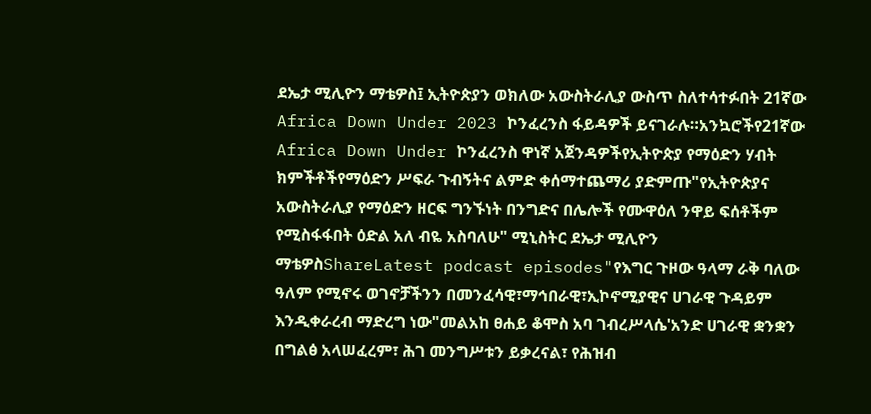ደኤታ ሚሊዮን ማቴዎስ፤ ኢትዮጵያን ወክለው አውስትራሊያ ውስጥ ስለተሳተፉበት 21ኛው Africa Down Under 2023 ኮንፈረንስ ፋይዳዎች ይናገራሉ።አንኳሮችየ21ኛው Africa Down Under ኮንፈረንስ ዋነኛ አጀንዳዎችየኢትዮጵያ የማዕድን ሃብት ክምችቶችየማዕድን ሥፍራ ጉብኝትና ልምድ ቀሰማተጨማሪ ያድምጡ"የኢትዮጵያና አውስትራሊያ የማዕድን ዘርፍ ግንኙነት በንግድና በሌሎች የሙዋዕለ ንዋይ ፍሰቶችም የሚስፋፋበት ዕድል አለ ብዬ አስባለሁ" ሚኒስትር ደኤታ ሚሊዮን ማቴዎስShareLatest podcast episodes"የእግር ጉዞው ዓላማ ራቅ ባለው ዓለም የሚኖሩ ወገኖቻችንን በመንፈሳዊ፣ማኅበራዊ፣ኢኮኖሚያዊና ሀገራዊ ጉዳይም እንዲቀራረብ ማድረግ ነው"መልአከ ፀሐይ ቆሞስ አባ ገብረሥላሴ'አንድ ሀገራዊ ቋንቋን በግልፅ አላሠፈረም፣ ሕገ መንግሥቱን ይቃረናል፣ የሕዝብ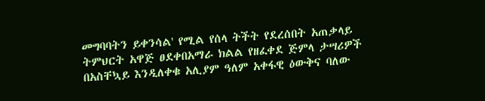መግባባትን ይቀንሳል' የሚል የሰላ ትችት የደረሰበት አጠቃላይ ትምህርት አዋጅ ፀደቀበአማራ ክልል የዘፈቀደ ጅምላ ታሣሪዎች በአስቸኳይ እንዲለቀቁ አሊያም ዓለም አቀፋዊ ዕውቅና ባለው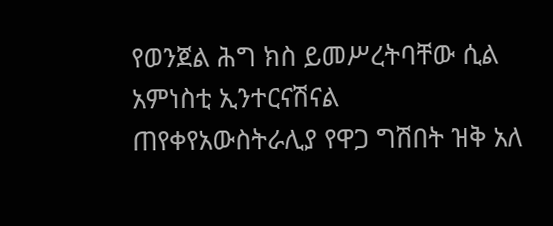የወንጀል ሕግ ክስ ይመሥረትባቸው ሲል አምነስቲ ኢንተርናሽናል ጠየቀየአውስትራሊያ የዋጋ ግሽበት ዝቅ አለ